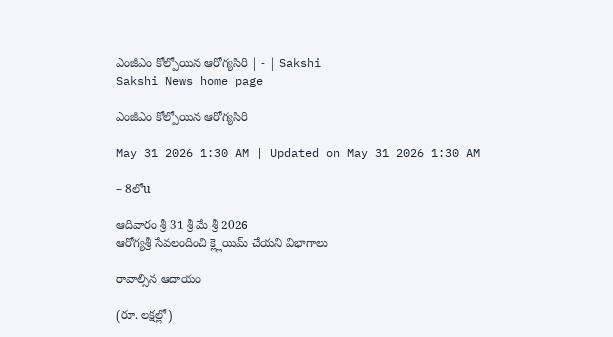ఎంజీఎం కోల్పోయిన ఆరోగ్యసిరి | - | Sakshi
Sakshi News home page

ఎంజీఎం కోల్పోయిన ఆరోగ్యసిరి

May 31 2026 1:30 AM | Updated on May 31 2026 1:30 AM

– 8లోu

ఆదివారం శ్రీ 31 శ్రీ మే శ్రీ 2026
ఆరోగ్యశ్రీ సేవలందించి క్ల్లెయిమ్‌ చేయని విభాగాలు

రావాల్సిన ఆదాయం

(రూ. లక్షల్లో)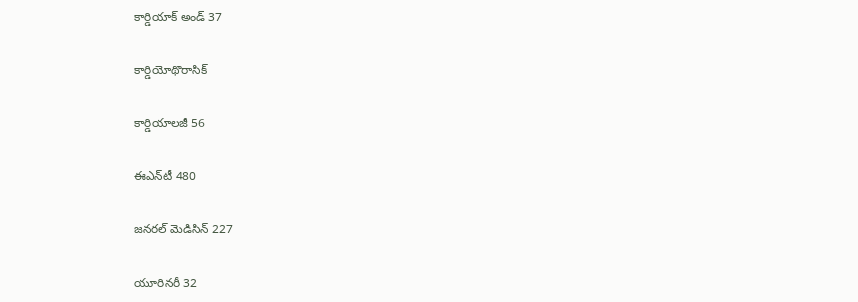కార్డియాక్‌ అండ్‌ 37

కార్డియోథొరాసిక్‌

కార్డియాలజీ 56

ఈఎన్‌టీ 480

జనరల్‌ మెడిసిన్‌ 227

యూరినరీ 32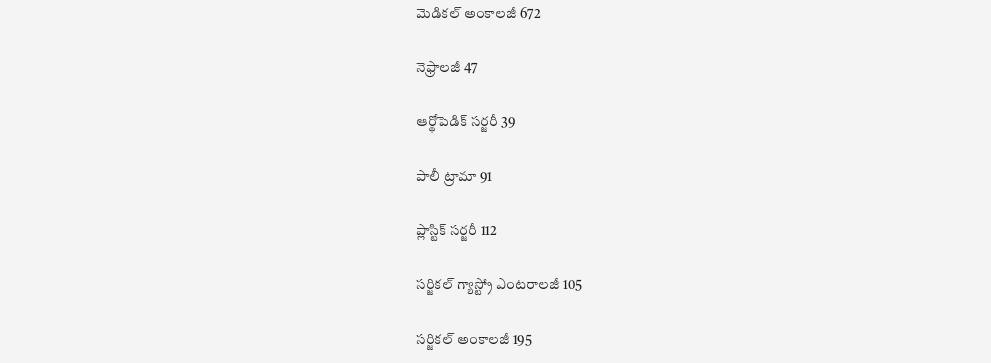మెడికల్‌ అంకాలజీ 672

నెఫ్రాలజీ 47

ఆర్థోపెడిక్‌ సర్జరీ 39

పాలీ ట్రామా 91

ప్లాస్టిక్‌ సర్జరీ 112

సర్జికల్‌ గ్యాస్ట్రో ఎంటరాలజీ 105

సర్జికల్‌ అంకాలజీ 195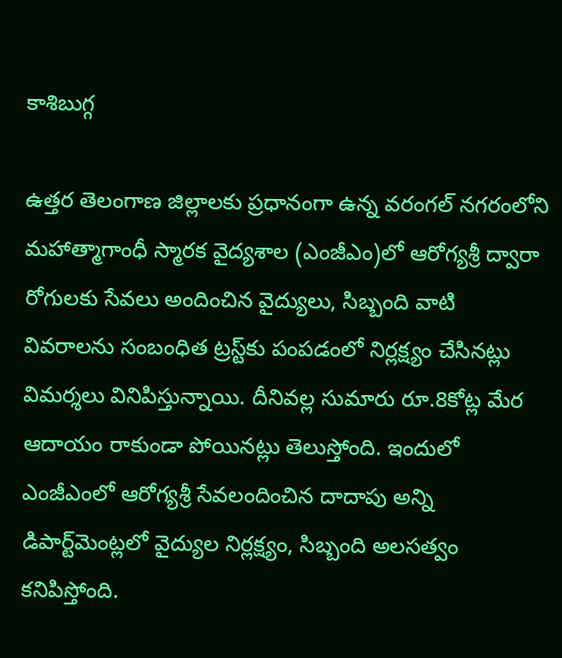కాశిబుగ్గ

ఉత్తర తెలంగాణ జిల్లాలకు ప్రధానంగా ఉన్న వరంగల్‌ నగరంలోని మహాత్మాగాంధీ స్మారక వైద్యశాల (ఎంజీఎం)లో ఆరోగ్యశ్రీ ద్వారా రోగులకు సేవలు అందించిన వైద్యులు, సిబ్బంది వాటి వివరాలను సంబంధిత ట్రస్ట్‌కు పంపడంలో నిర్లక్ష్యం చేసినట్లు విమర్శలు వినిపిస్తున్నాయి. దీనివల్ల సుమారు రూ.8కోట్ల మేర ఆదాయం రాకుండా పోయినట్లు తెలుస్తోంది. ఇందులో ఎంజీఎంలో ఆరోగ్యశ్రీ సేవలందించిన దాదాపు అన్ని డిపార్ట్‌మెంట్లలో వైద్యుల నిర్లక్ష్యం, సిబ్బంది అలసత్వం కనిపిస్తోంది.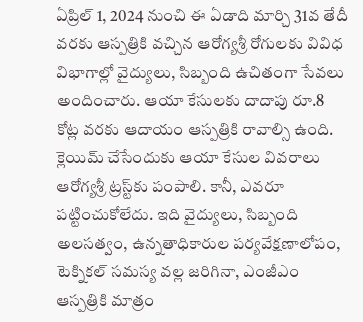ఏప్రిల్‌ 1, 2024 నుంచి ఈ ఏడాది మార్చి 31వ తేదీ వరకు ఆస్పత్రికి వచ్చిన ఆరోగ్యశ్రీ రోగులకు వివిధ విభాగాల్లో వైద్యులు, సిబ్బంది ఉచితంగా సేవలు అందించారు. ఆయా కేసులకు దాదాపు రూ.8 కోట్ల వరకు ఆదాయం ఆస్పత్రికి రావాల్సి ఉంది. క్లెయిమ్‌ చేసేందుకు ఆయా కేసుల వివరాలు ఆరోగ్యశ్రీ ట్రస్ట్‌కు పంపాలి. కానీ, ఎవరూ పట్టించుకోలేదు. ఇది వైద్యులు, సిబ్బంది అలసత్వం, ఉన్నతాధికారుల పర్యవేక్షణాలోపం, టెక్నికల్‌ సమస్య వల్ల జరిగినా, ఎంజీఎం ఆస్పత్రికి మాత్రం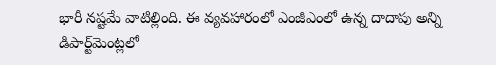భారీ నష్టమే వాటిల్లింది. ఈ వ్యవహారంలో ఎంజీఎంలో ఉన్న దాదాపు అన్ని డిపార్ట్‌మెంట్లలో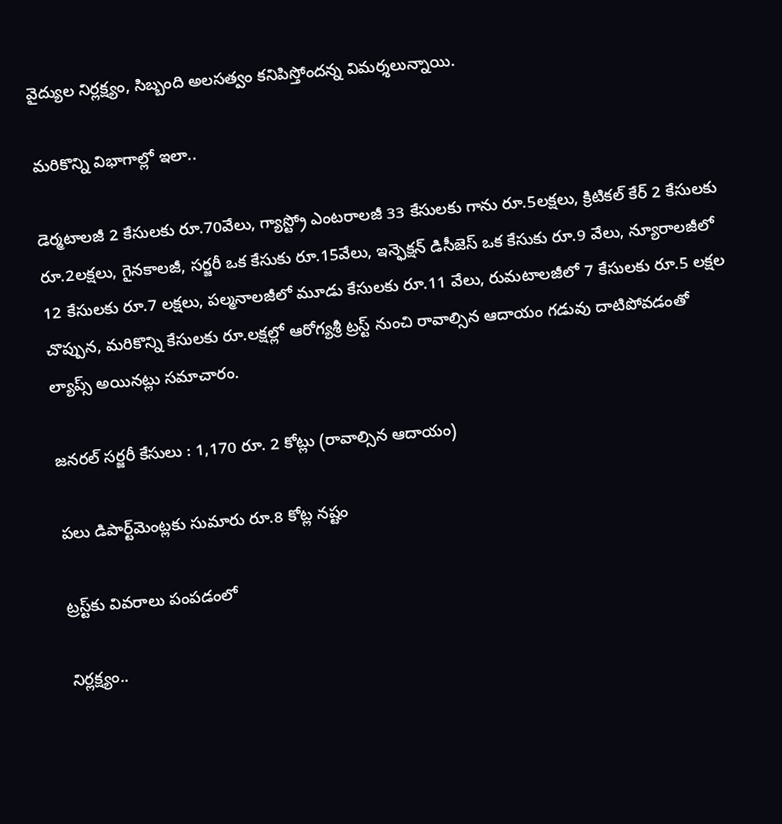వైద్యుల నిర్లక్ష్యం, సిబ్బంది అలసత్వం కనిపిస్తోందన్న విమర్శలున్నాయి.

మరికొన్ని విభాగాల్లో ఇలా..

డెర్మటాలజీ 2 కేసులకు రూ.70వేలు, గ్యాస్ట్రో ఎంటరాలజీ 33 కేసులకు గాను రూ.5లక్షలు, క్రిటికల్‌ కేర్‌ 2 కేసులకు రూ.2లక్షలు, గైనకాలజీ, సర్జరీ ఒక కేసుకు రూ.15వేలు, ఇన్ఫెక్షన్‌ డిసీజెస్‌ ఒక కేసుకు రూ.9 వేలు, న్యూరాలజీలో 12 కేసులకు రూ.7 లక్షలు, పల్మనాలజీలో మూడు కేసులకు రూ.11 వేలు, రుమటాలజీలో 7 కేసులకు రూ.5 లక్షల చొప్పున, మరికొన్ని కేసులకు రూ.లక్షల్లో ఆరోగ్యశ్రీ ట్రస్ట్‌ నుంచి రావాల్సిన ఆదాయం గడువు దాటిపోవడంతో ల్యాప్స్‌ అయినట్లు సమాచారం.

జనరల్‌ సర్జరీ కేసులు : 1,170 రూ. 2 కోట్లు (రావాల్సిన ఆదాయం)

పలు డిపార్ట్‌మెంట్లకు సుమారు రూ.8 కోట్ల నష్టం

ట్రస్ట్‌కు వివరాలు పంపడంలో

నిర్లక్ష్యం..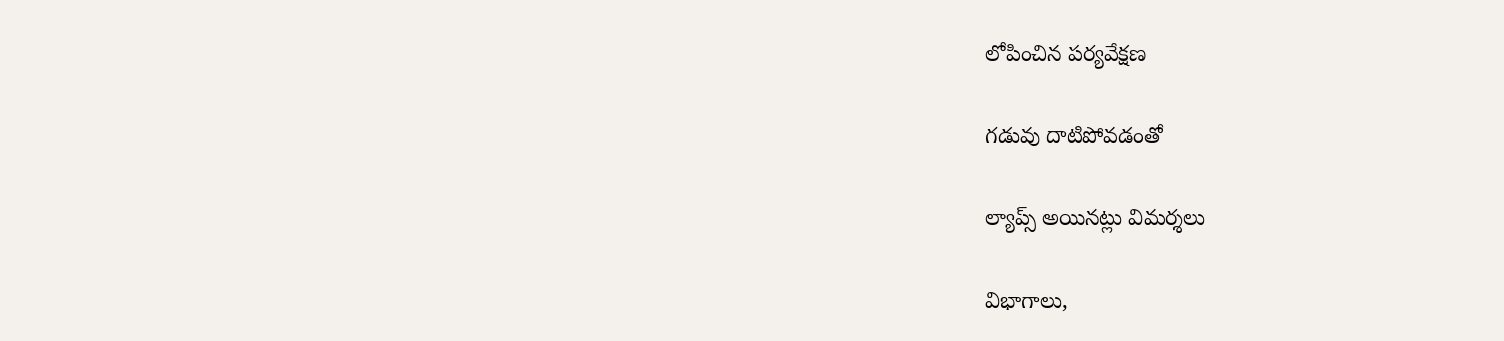లోపించిన పర్యవేక్షణ

గడువు దాటిపోవడంతో

ల్యాప్స్‌ అయినట్లు విమర్శలు

విభాగాలు,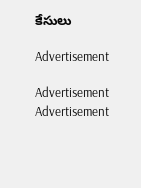కేసులు

Advertisement

Advertisement
Advertisement